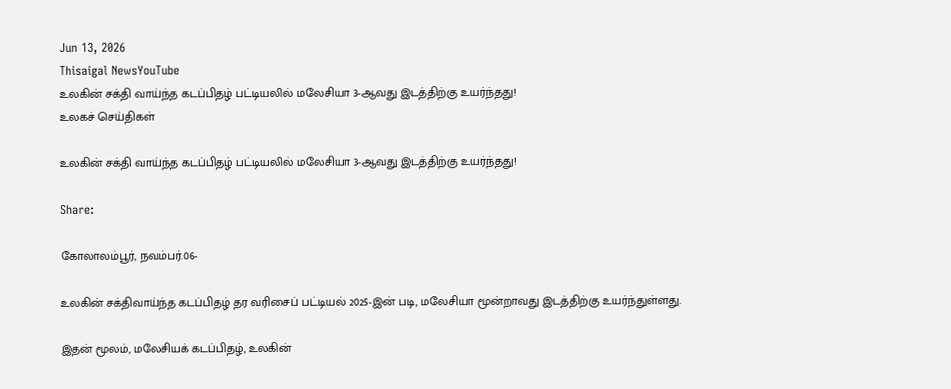Jun 13, 2026
Thisaigal NewsYouTube
உலகின் சக்தி வாய்ந்த கடப்பிதழ் பட்டியலில் மலேசியா 3-ஆவது இடத்திற்கு உயர்ந்தது!
உலகச் செய்திகள்

உலகின் சக்தி வாய்ந்த கடப்பிதழ் பட்டியலில் மலேசியா 3-ஆவது இடத்திற்கு உயர்ந்தது!

Share:

கோலாலம்பூர், நவம்பர்.06-

உலகின் சக்திவாய்ந்த கடப்பிதழ் தர வரிசைப் பட்டியல் 2025-இன் படி, மலேசியா மூன்றாவது இடத்திற்கு உயர்ந்துள்ளது.

இதன் மூலம், மலேசியக் கடப்பிதழ், உலகின்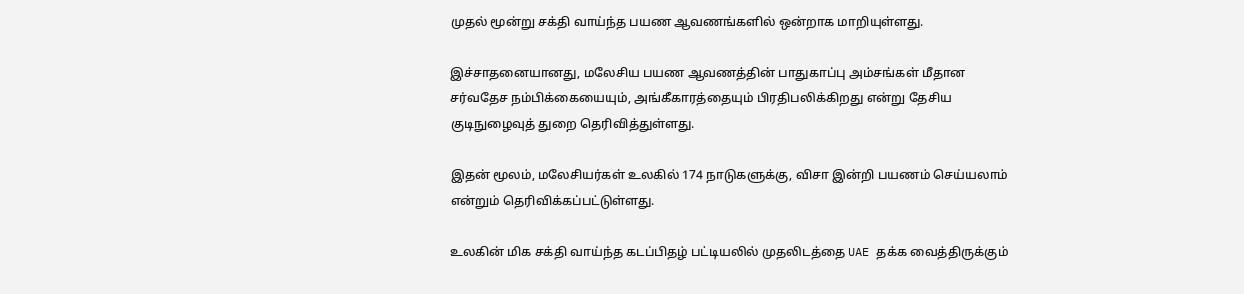முதல் மூன்று சக்தி வாய்ந்த பயண ஆவணங்களில் ஒன்றாக மாறியுள்ளது.

இச்சாதனையானது, மலேசிய பயண ஆவணத்தின் பாதுகாப்பு அம்சங்கள் மீதான சர்வதேச நம்பிக்கையையும், அங்கீகாரத்தையும் பிரதிபலிக்கிறது என்று தேசிய குடிநுழைவுத் துறை தெரிவித்துள்ளது.

இதன் மூலம், மலேசியர்கள் உலகில் 174 நாடுகளுக்கு, விசா இன்றி பயணம் செய்யலாம் என்றும் தெரிவிக்கப்பட்டுள்ளது.

உலகின் மிக சக்தி வாய்ந்த கடப்பிதழ் பட்டியலில் முதலிடத்தை UAE தக்க வைத்திருக்கும்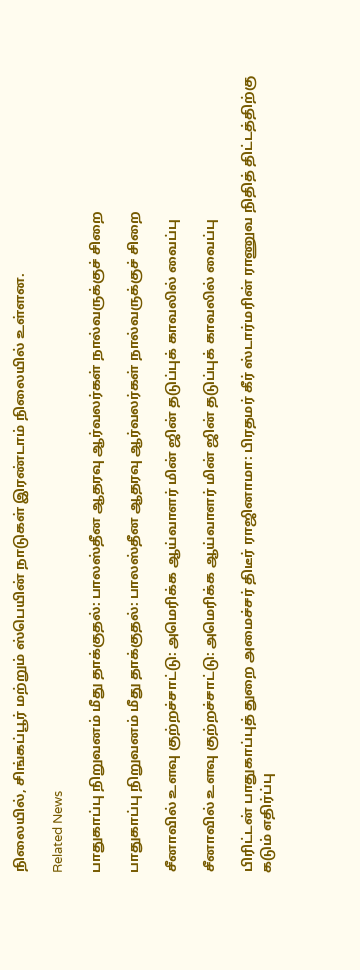நிலையில், சிங்கப்பூர் மற்றும் ஸ்பெயின் நாடுகள் இரண்டாம் நிலையில் உள்ளன.

Related News

பாதுகாப்பு நிறுவனம் மீது தாக்குதல்: பாலஸ்தீன ஆதரவு ஆர்வலர்கள் நால்வருக்குச் சிறை

பாதுகாப்பு நிறுவனம் மீது தாக்குதல்: பாலஸ்தீன ஆதரவு ஆர்வலர்கள் நால்வருக்குச் சிறை

சீனாவில் உளவு குற்றச்சாட்டு: அமெரிக்க ஆய்வாளர் மின் ஜின் தடுப்புக் காவலில் வைப்பு

சீனாவில் உளவு குற்றச்சாட்டு: அமெரிக்க ஆய்வாளர் மின் ஜின் தடுப்புக் காவலில் வைப்பு

பிரிட்டன் பாதுகாப்புத் துறை அமைச்சர் திடீர் ராஜினாமா: பிரதமர் கீர் ஸ்டார்மரின் ராணுவ நிதித் திட்டத்திற்கு கடும் எதிர்ப்பு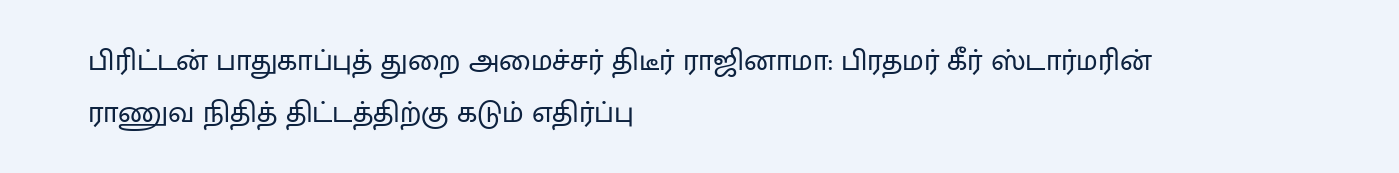பிரிட்டன் பாதுகாப்புத் துறை அமைச்சர் திடீர் ராஜினாமா: பிரதமர் கீர் ஸ்டார்மரின் ராணுவ நிதித் திட்டத்திற்கு கடும் எதிர்ப்பு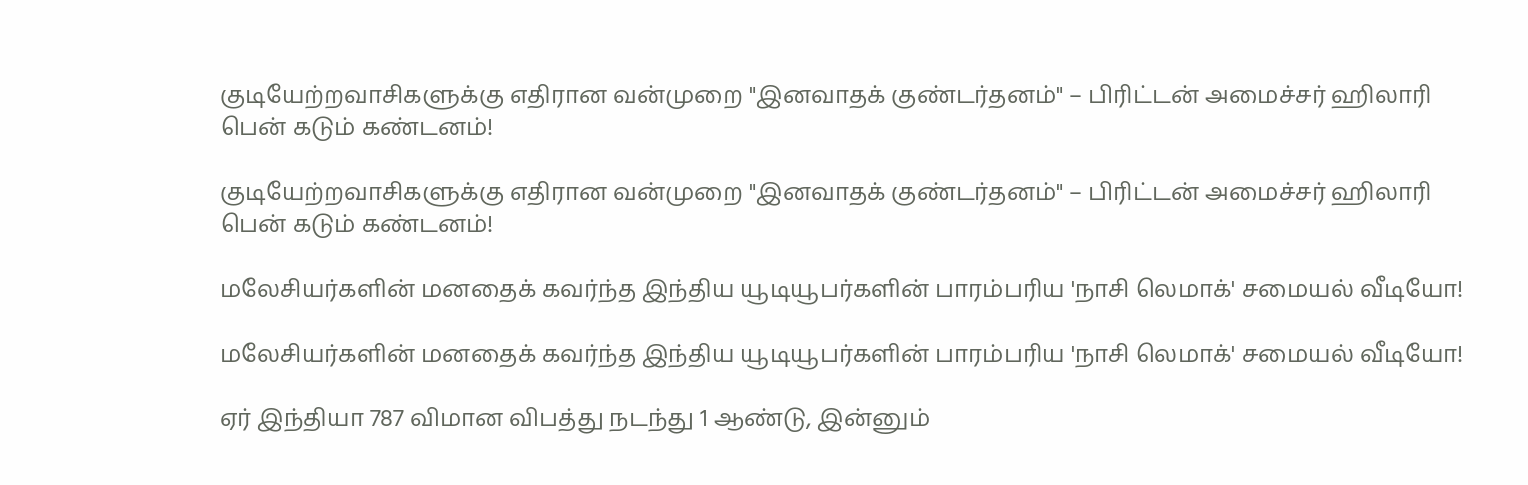குடியேற்றவாசிகளுக்கு எதிரான வன்முறை "இனவாதக் குண்டர்தனம்" – பிரிட்டன் அமைச்சர் ஹிலாரி பென் கடும் கண்டனம்!

குடியேற்றவாசிகளுக்கு எதிரான வன்முறை "இனவாதக் குண்டர்தனம்" – பிரிட்டன் அமைச்சர் ஹிலாரி பென் கடும் கண்டனம்!

மலேசியர்களின் மனதைக் கவர்ந்த இந்திய யூடியூபர்களின் பாரம்பரிய 'நாசி லெமாக்' சமையல் வீடியோ!

மலேசியர்களின் மனதைக் கவர்ந்த இந்திய யூடியூபர்களின் பாரம்பரிய 'நாசி லெமாக்' சமையல் வீடியோ!

ஏர் இந்தியா 787 விமான விபத்து நடந்து 1 ஆண்டு, இன்னும்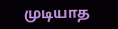முடியாத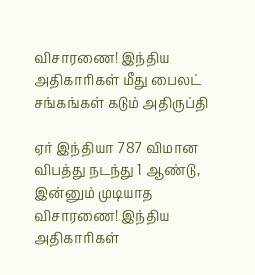விசாரணை! இந்திய அதிகாரிகள் மீது பைலட் சங்கங்கள் கடும் அதிருப்தி

ஏர் இந்தியா 787 விமான விபத்து நடந்து 1 ஆண்டு, இன்னும் முடியாத விசாரணை! இந்திய அதிகாரிகள்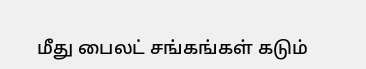மீது பைலட் சங்கங்கள் கடும்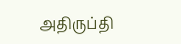அதிருப்தி